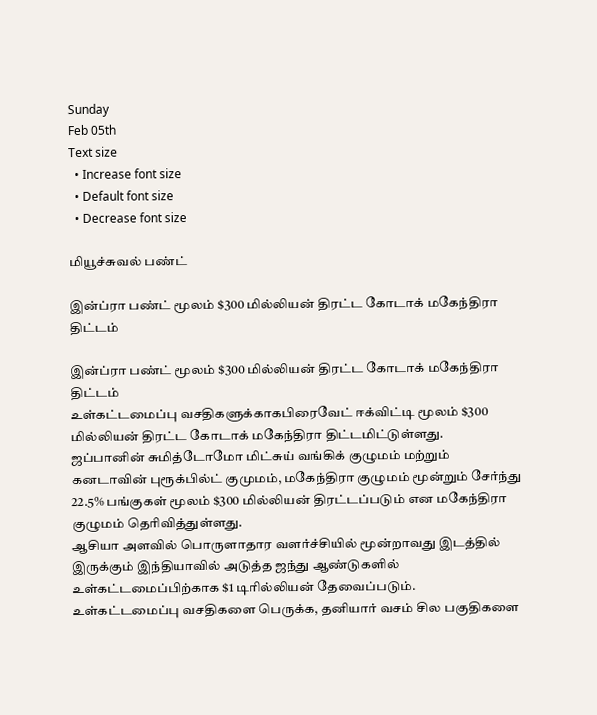Sunday
Feb 05th
Text size
  • Increase font size
  • Default font size
  • Decrease font size

மியூச்சுவல் பண்ட்

இன்ப்ரா பண்ட் மூலம் $300 மில்லியன் திரட்ட கோடாக் மகேந்திரா திட்டம்

இன்ப்ரா பண்ட் மூலம் $300 மில்லியன் திரட்ட கோடாக் மகேந்திரா  திட்டம்
உள்கட்டமைப்பு வசதிகளுக்காகபிரைவேட் ஈக்விட்டி மூலம் $300 மில்லியன் திரட்ட கோடாக் மகேந்திரா திட்டமிட்டுள்ளது.
ஜப்பானின் சுமித்டோமோ மிட்சுய் வங்கிக் குழுமம் மற்றும் கனடாவின் புரூக்பில்ட் குமுமம், மகேந்திரா குழுமம் மூன்றும் சேர்ந்து 22.5% பங்குகள் மூலம் $300 மில்லியன் திரட்டப்படும் என மகேந்திரா குழுமம் தெரிவித்துள்ளது.
ஆசியா அளவில் பொருளாதார வளர்ச்சியில் மூன்றாவது இடத்தில் இருக்கும் இந்தியாவில் அடுத்த ஜந்து ஆண்டுகளில் உள்கட்டமைப்பிற்காக $1 டிரில்லியன் தேவைப்படும். உள்கட்டமைப்பு வசதிகளை பெருக்க, தனியார் வசம் சில பகுதிகளை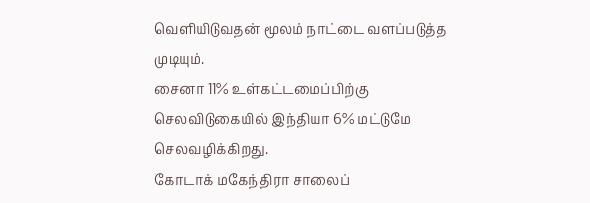வெளியிடுவதன் மூலம் நாட்டை வளப்படுத்த முடியும்.
சைனா 11% உள்கட்டமைப்பிற்கு செலவிடுகையில் இந்தியா 6% மட்டுமே செலவழிக்கிறது.
கோடாக் மகேந்திரா சாலைப்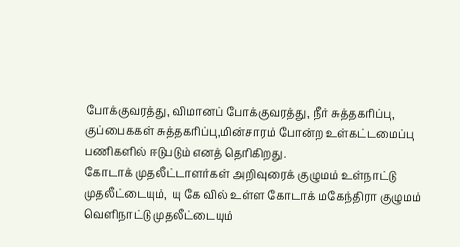போக்குவரத்து, விமானப் போக்குவரத்து, நீர் சுத்தகரிப்பு, குப்பைககள் சுத்தகரிப்பு,மின்சாரம் போன்ற உள்கட்டமைப்பு பணிகளில் ஈடுபடும் எனத் தெரிகிறது.
கோடாக் முதலீட்டாளர்கள் அறிவுரைக் குழுமம் உள்நாட்டு முதலீட்டையும்,  யு கே வில் உள்ள கோடாக் மகேந்திரா குழுமம் வெளிநாட்டு முதலீட்டையும்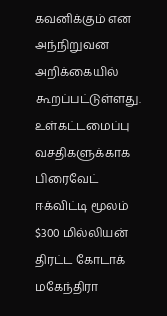கவனிக்கும் என  அந்நிறுவன அறிக்கையில் கூறப்பட்டுள்ளது.
உள்கட்டமைப்பு வசதிகளுக்காக பிரைவேட் ஈக்விட்டி மூலம் $300 மில்லியன் திரட்ட கோடாக் மகேந்திரா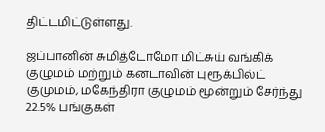திட்டமிட்டுள்ளது.

ஜப்பானின் சுமித்டோமோ மிட்சுய் வங்கிக் குழுமம் மற்றும் கனடாவின் புரூக்பில்ட் குமுமம், மகேந்திரா குழுமம் மூன்றும் சேர்ந்து 22.5% பங்குகள்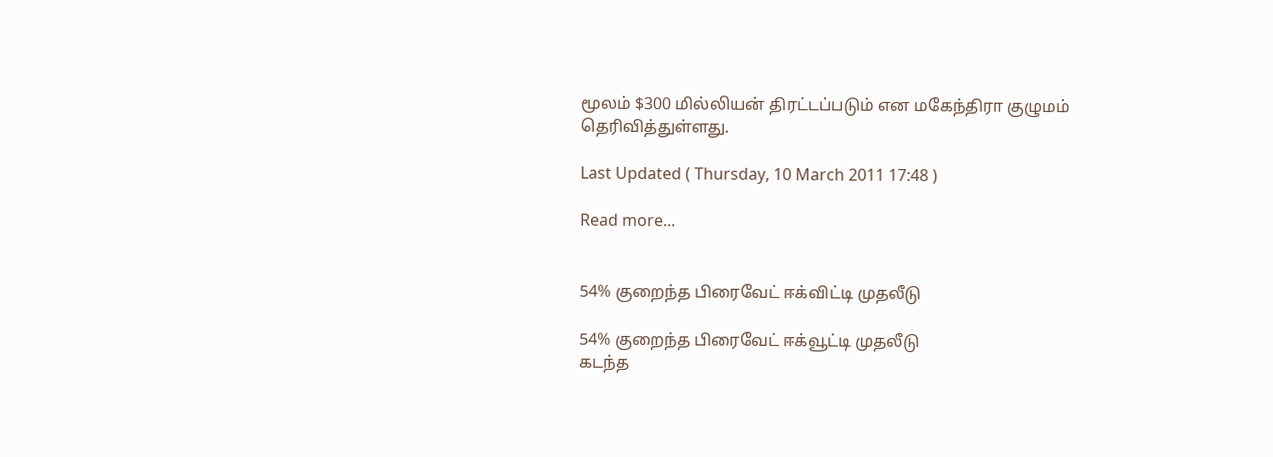மூலம் $300 மில்லியன் திரட்டப்படும் என மகேந்திரா குழுமம் தெரிவித்துள்ளது.

Last Updated ( Thursday, 10 March 2011 17:48 )

Read more...


54% குறைந்த பிரைவேட் ஈக்விட்டி முதலீடு

54% குறைந்த பிரைவேட் ஈக்வூட்டி முதலீடு
கடந்த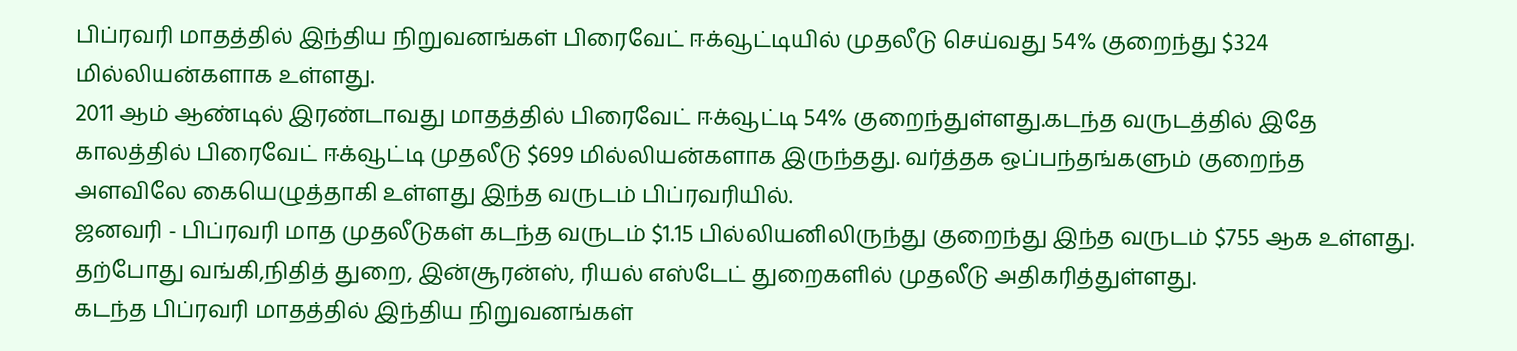பிப்ரவரி மாதத்தில் இந்திய நிறுவனங்கள் பிரைவேட் ஈக்வூட்டியில் முதலீடு செய்வது 54% குறைந்து $324 மில்லியன்களாக உள்ளது.
2011 ஆம் ஆண்டில் இரண்டாவது மாதத்தில் பிரைவேட் ஈக்வூட்டி 54% குறைந்துள்ளது.கடந்த வருடத்தில் இதே காலத்தில் பிரைவேட் ஈக்வூட்டி முதலீடு $699 மில்லியன்களாக இருந்தது. வர்த்தக ஒப்பந்தங்களும் குறைந்த அளவிலே கையெழுத்தாகி உள்ளது இந்த வருடம் பிப்ரவரியில்.
ஜனவரி - பிப்ரவரி மாத முதலீடுகள் கடந்த வருடம் $1.15 பில்லியனிலிருந்து குறைந்து இந்த வருடம் $755 ஆக உள்ளது.
தற்போது வங்கி,நிதித் துறை, இன்சூரன்ஸ், ரியல் எஸ்டேட் துறைகளில் முதலீடு அதிகரித்துள்ளது.
கடந்த பிப்ரவரி மாதத்தில் இந்திய நிறுவனங்கள்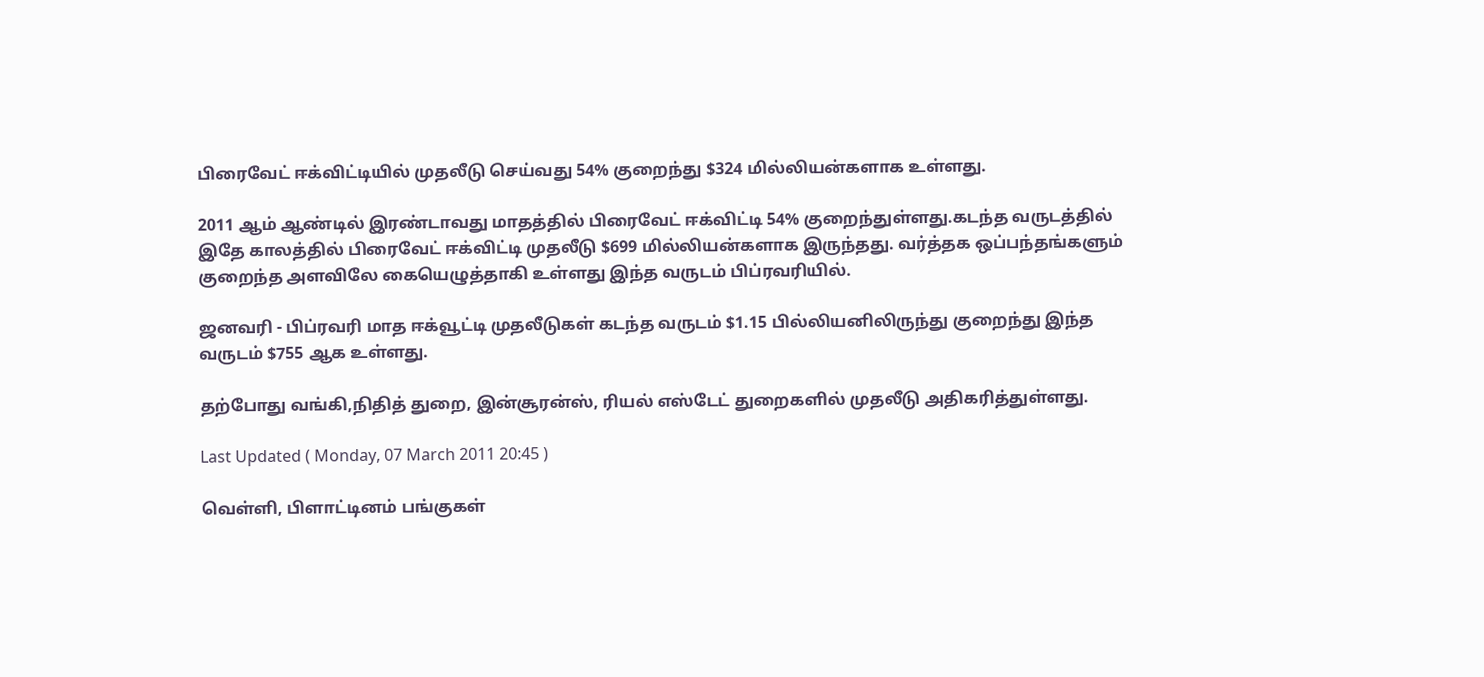பிரைவேட் ஈக்விட்டியில் முதலீடு செய்வது 54% குறைந்து $324 மில்லியன்களாக உள்ளது.

2011 ஆம் ஆண்டில் இரண்டாவது மாதத்தில் பிரைவேட் ஈக்விட்டி 54% குறைந்துள்ளது.கடந்த வருடத்தில் இதே காலத்தில் பிரைவேட் ஈக்விட்டி முதலீடு $699 மில்லியன்களாக இருந்தது. வர்த்தக ஒப்பந்தங்களும் குறைந்த அளவிலே கையெழுத்தாகி உள்ளது இந்த வருடம் பிப்ரவரியில்.

ஜனவரி - பிப்ரவரி மாத ஈக்வூட்டி முதலீடுகள் கடந்த வருடம் $1.15 பில்லியனிலிருந்து குறைந்து இந்த வருடம் $755 ஆக உள்ளது.

தற்போது வங்கி,நிதித் துறை, இன்சூரன்ஸ், ரியல் எஸ்டேட் துறைகளில் முதலீடு அதிகரித்துள்ளது.

Last Updated ( Monday, 07 March 2011 20:45 )

வெள்ளி, பிளாட்டினம் பங்குகள்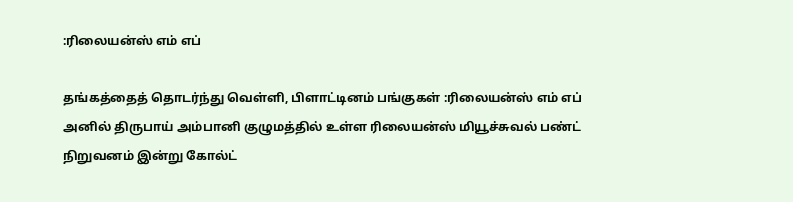:ரிலையன்ஸ் எம் எப்

தங்கத்தைத் தொடர்ந்து வெள்ளி, பிளாட்டினம் பங்குகள் :ரிலையன்ஸ் எம் எப்
அனில் திருபாய் அம்பானி குழுமத்தில் உள்ள ரிலையன்ஸ் மியூச்சுவல் பண்ட் நிறுவனம் இன்று கோல்ட்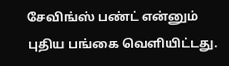சேவிங்ஸ் பண்ட் என்னும் புதிய பங்கை வெளியிட்டது.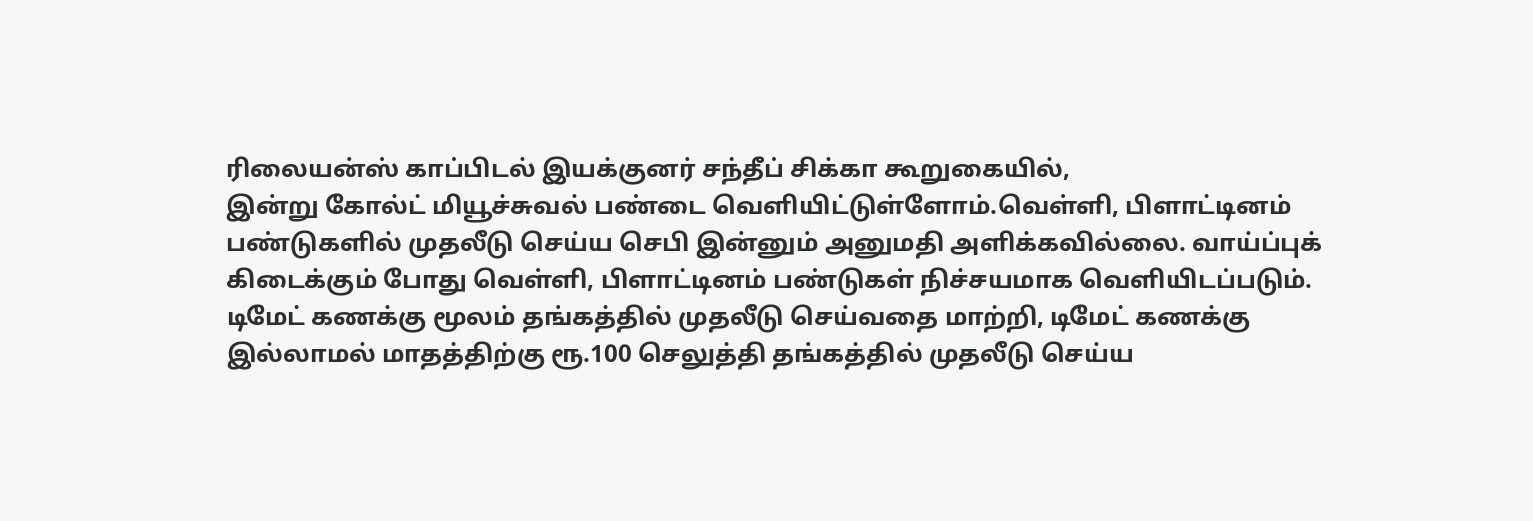ரிலையன்ஸ் காப்பிடல் இயக்குனர் சந்தீப் சிக்கா கூறுகையில்,
இன்று கோல்ட் மியூச்சுவல் பண்டை வெளியிட்டுள்ளோம்.வெள்ளி, பிளாட்டினம் பண்டுகளில் முதலீடு செய்ய செபி இன்னும் அனுமதி அளிக்கவில்லை. வாய்ப்புக் கிடைக்கும் போது வெள்ளி, பிளாட்டினம் பண்டுகள் நிச்சயமாக வெளியிடப்படும்.
டிமேட் கணக்கு மூலம் தங்கத்தில் முதலீடு செய்வதை மாற்றி, டிமேட் கணக்கு இல்லாமல் மாதத்திற்கு ரூ.100 செலுத்தி தங்கத்தில் முதலீடு செய்ய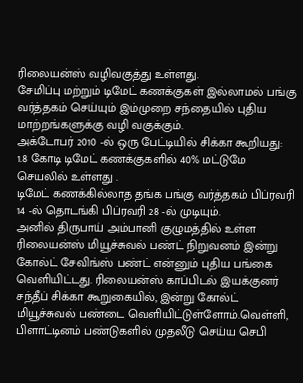ரிலையன்ஸ் வழிவகுத்து உள்ளது.
சேமிப்பு மற்றும் டிமேட் கணக்குகள் இல்லாமல் பங்கு வர்த்தகம் செய்யும் இம்முறை சந்தையில் புதிய மாற்றங்களுக்கு வழி வகுக்கும்.
அக்டோபர் 2010 -ல் ஒரு பேட்டியில் சிக்கா கூறியது:
1.8 கோடி டிமேட் கணக்குகளில் 40% மட்டுமே செயலில் உள்ளது .
டிமேட் கணக்கில்லாத தங்க பங்கு வர்த்தகம் பிப்ரவரி 14 -ல் தொடங்கி பிப்ரவரி 28 -ல் முடியும்.
அனில் திருபாய் அம்பானி குழுமத்தில் உள்ள ரிலையன்ஸ் மியூச்சுவல் பண்ட் நிறுவனம் இன்று கோல்ட் சேவிங்ஸ் பண்ட் என்னும் புதிய பங்கை வெளியிட்டது. ரிலையன்ஸ் காப்பிடல் இயக்குனர் சந்தீப் சிக்கா கூறுகையில், இன்று கோல்ட் மியூச்சுவல் பண்டை வெளியிட்டுள்ளோம்.வெள்ளி, பிளாட்டினம் பண்டுகளில் முதலீடு செய்ய செபி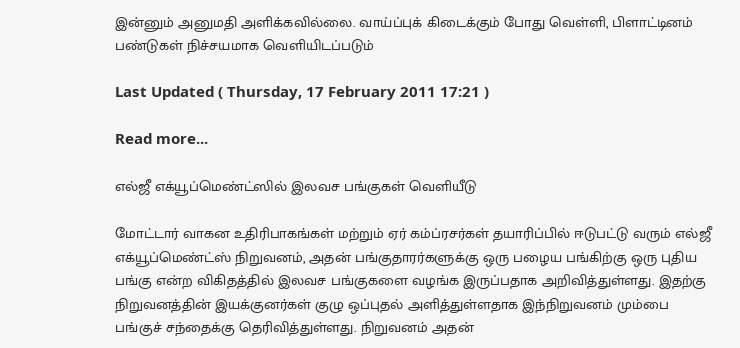இன்னும் அனுமதி அளிக்கவில்லை. வாய்ப்புக் கிடைக்கும் போது வெள்ளி, பிளாட்டினம் பண்டுகள் நிச்சயமாக வெளியிடப்படும்

Last Updated ( Thursday, 17 February 2011 17:21 )

Read more...

எல்ஜீ எக்யூப்மெண்ட்ஸில் இலவச பங்குகள் வெளியீடு

மோட்டார் வாகன உதிரிபாகங்கள் மற்றும் ஏர் கம்ப்ரசர்கள் தயாரிப்பில் ஈடுபட்டு வரும் எல்ஜீ எக்யூப்மெண்ட்ஸ் நிறுவனம், அதன் பங்குதாரர்களுக்கு ஒரு பழைய பங்கிற்கு ஒரு புதிய பங்கு என்ற விகிதத்தில் இலவச பங்குகளை வழங்க இருப்பதாக அறிவித்துள்ளது. இதற்கு நிறுவனத்தின் இயக்குனர்கள் குழு ஒப்புதல் அளித்துள்ளதாக இந்நிறுவனம் மும்பை பங்குச் சந்தைக்கு தெரிவித்துள்ளது. நிறுவனம் அதன்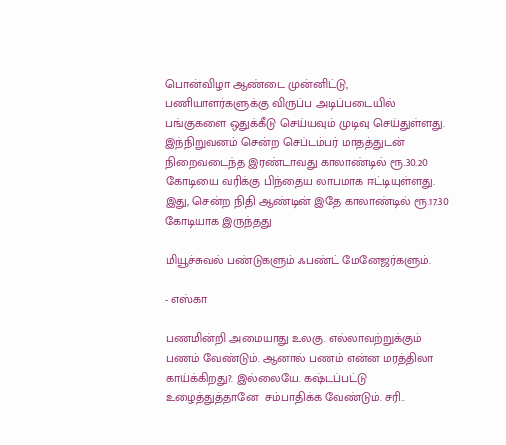பொன்விழா ஆண்டை முன்னிட்டு, பணியாளர்களுக்கு விருப்ப அடிப்படையில் பங்குகளை ஒதுக்கீடு செய்யவும் முடிவு செய்துள்ளது. இந்நிறுவனம் சென்ற செப்டம்பர் மாதத்துடன் நிறைவடைந்த இரண்டாவது காலாண்டில் ரூ.30.20 கோடியை வரிக்கு பிந்தைய லாபமாக ஈட்டியுள்ளது. இது, சென்ற நிதி ஆண்டின் இதே காலாண்டில் ரூ.17.30 கோடியாக இருந்தது

மியூச்சுவல் பண்டுகளும் ஃபண்ட் மேனேஜர்களும்.

- எஸ்கா

பணமின்றி அமையாது உலகு. எல்லாவற்றுக்கும் பணம் வேண்டும். ஆனால் பணம் என்ன மரத்திலா காய்க்கிறது?. இல்லையே. கஷ்டப்பட்டு உழைத்துத்தானே  சம்பாதிக்க வேண்டும். சரி..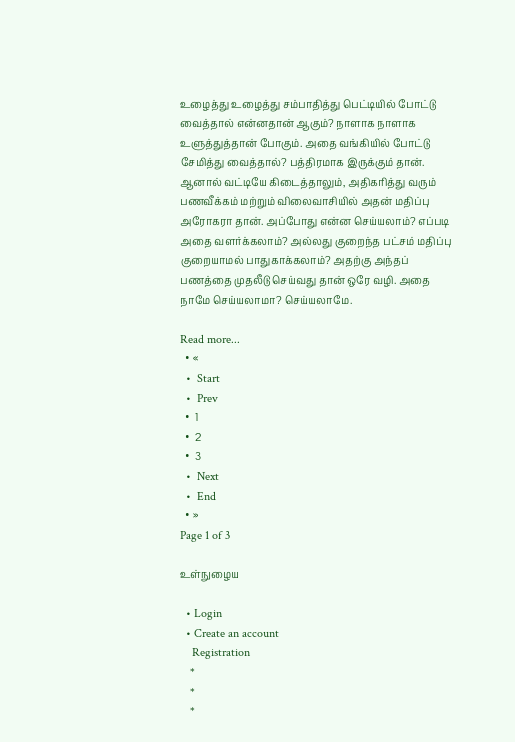உழைத்து உழைத்து சம்பாதித்து பெட்டியில் போட்டு வைத்தால் என்னதான் ஆகும்? நாளாக நாளாக உளுத்துத்தான் போகும். அதை வங்கியில் போட்டு சேமித்து வைத்தால்? பத்திரமாக இருக்கும் தான். ஆனால் வட்டியே கிடைத்தாலும், அதிகரித்து வரும் பணவீக்கம் மற்றும் விலைவாசியில் அதன் மதிப்பு அரோகரா தான். அப்போது என்ன செய்யலாம்? எப்படி அதை வளர்க்கலாம்? அல்லது குறைந்த பட்சம் மதிப்பு குறையாமல் பாதுகாக்கலாம்? அதற்கு அந்தப் பணத்தை முதலீடு செய்வது தான் ஒரே வழி. அதை நாமே செய்யலாமா? செய்யலாமே.

Read more...
  • «
  •  Start
  •  Prev
  •  1
  •  2
  •  3
  •  Next
  •  End
  • »
Page 1 of 3

உள்நுழைய

  • Login
  • Create an account
    Registration
    *
    *
    *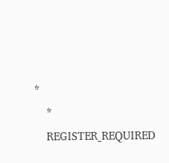*
    *
    REGISTER_REQUIRED